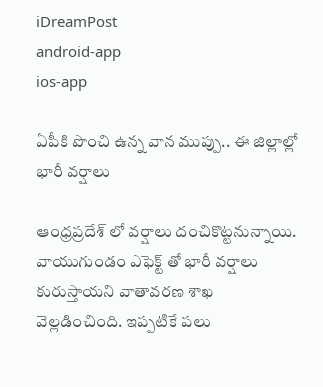iDreamPost
android-app
ios-app

ఏపీకి పొంచి ఉన్న వాన ముప్పు.. ఈ జిల్లాల్లో భారీ వర్షాలు

ఆంధ్రప్రదేశ్ లో వర్షాలు దంచికొట్టనున్నాయి. వాయుగుండం ఎఫెక్ట్ తో భారీ వర్షాలు కురుస్తాయని వాతావరణ శాఖ వెల్లడించింది. ఇప్పటికే పలు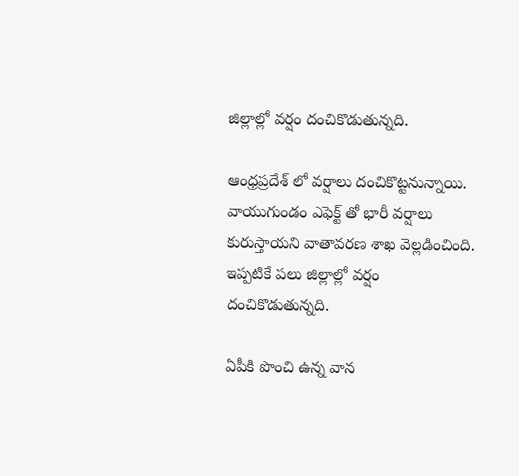జిల్లాల్లో వర్షం దంచికొడుతున్నది.

ఆంధ్రప్రదేశ్ లో వర్షాలు దంచికొట్టనున్నాయి. వాయుగుండం ఎఫెక్ట్ తో భారీ వర్షాలు కురుస్తాయని వాతావరణ శాఖ వెల్లడించింది. ఇప్పటికే పలు జిల్లాల్లో వర్షం దంచికొడుతున్నది.

ఏపీకి పొంచి ఉన్న వాన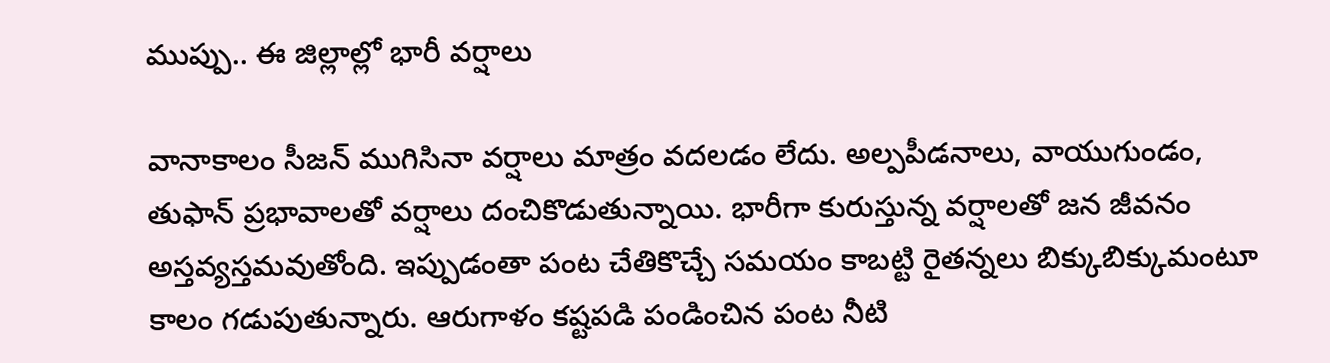ముప్పు.. ఈ జిల్లాల్లో భారీ వర్షాలు

వానాకాలం సీజన్ ముగిసినా వర్షాలు మాత్రం వదలడం లేదు. అల్పపీడనాలు, వాయుగుండం, తుఫాన్ ప్రభావాలతో వర్షాలు దంచికొడుతున్నాయి. భారీగా కురుస్తున్న వర్షాలతో జన జీవనం అస్తవ్యస్తమవుతోంది. ఇప్పుడంతా పంట చేతికొచ్చే సమయం కాబట్టి రైతన్నలు బిక్కుబిక్కుమంటూ కాలం గడుపుతున్నారు. ఆరుగాళం కష్టపడి పండించిన పంట నీటి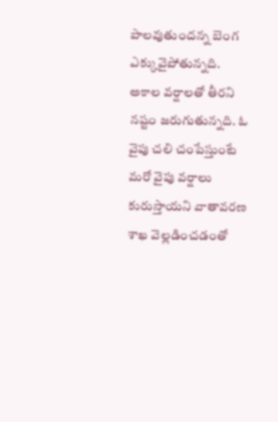పాలవుతుందన్న బెంగ ఎక్కువైపోతున్నది. అకాల వర్షాలతో తీరని నష్టం జరుగుతున్నది. ఓ వైపు చలి చంపేస్తుంటే మరో వైపు వర్షాలు కురుస్తాయని వాతావరణ శాఖ వెల్లడించడంతో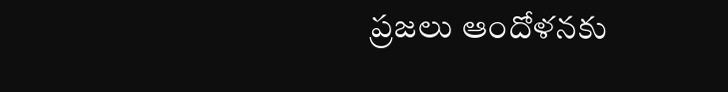ప్రజలు ఆందోళనకు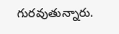గురవుతున్నారు.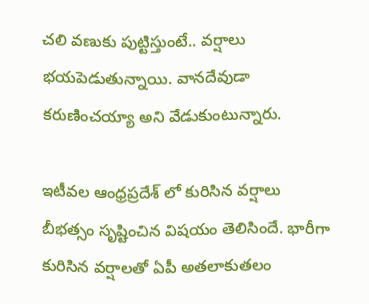చలి వణుకు పుట్టిస్తుంటే.. వర్షాలు భయపెడుతున్నాయి. వానదేవుడా కరుణించయ్యా అని వేడుకుంటున్నారు.

ఇటీవల ఆంధ్రప్రదేశ్ లో కురిసిన వర్షాలు బీభత్సం సృష్టించిన విషయం తెలిసిందే. భారీగా కురిసిన వర్షాలతో ఏపీ అతలాకుతలం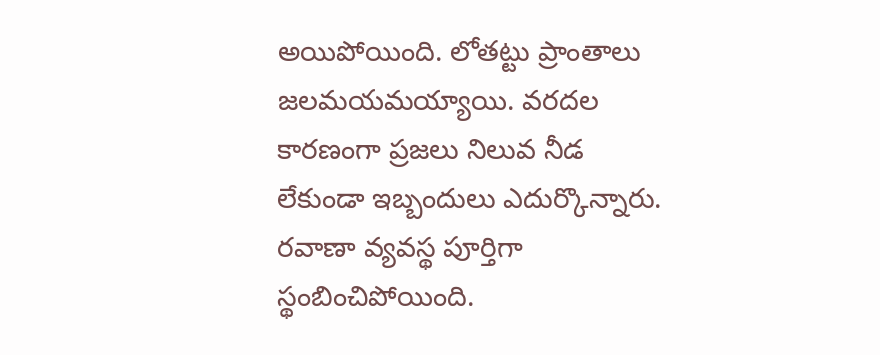అయిపోయింది. లోతట్టు ప్రాంతాలు జలమయమయ్యాయి. వరదల కారణంగా ప్రజలు నిలువ నీడ లేకుండా ఇబ్బందులు ఎదుర్కొన్నారు. రవాణా వ్యవస్థ పూర్తిగా స్థంబించిపోయింది.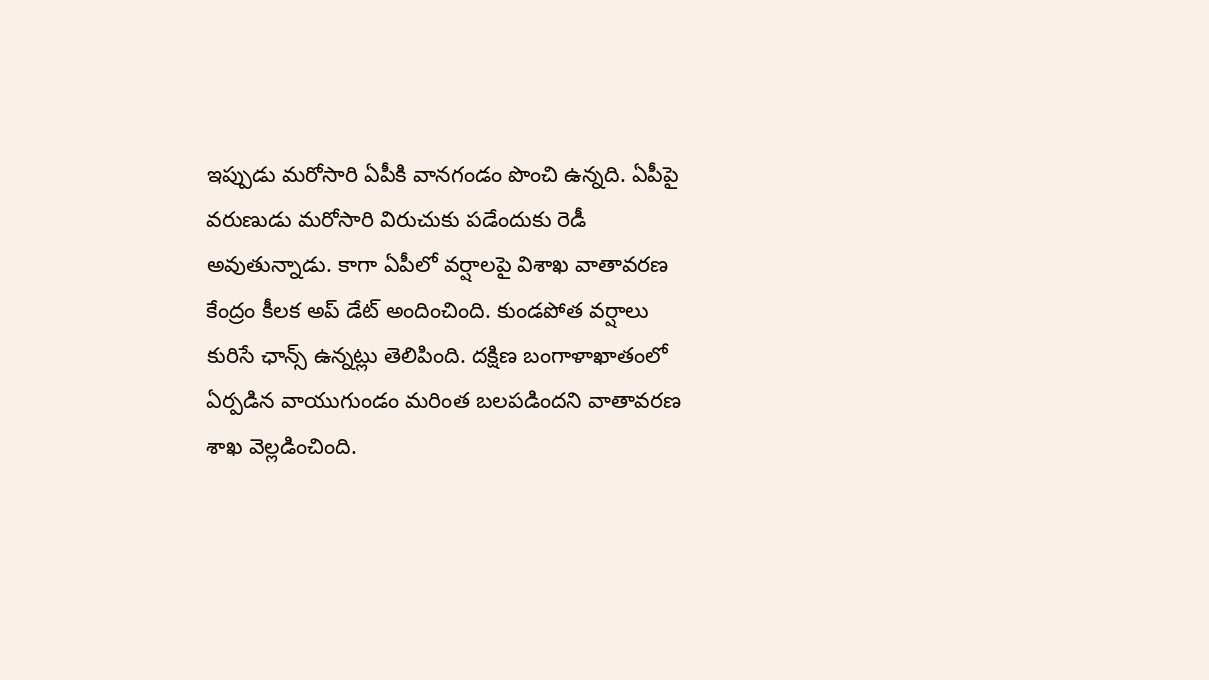ఇప్పుడు మరోసారి ఏపీకి వానగండం పొంచి ఉన్నది. ఏపీపై వరుణుడు మరోసారి విరుచుకు పడేందుకు రెడీ అవుతున్నాడు. కాగా ఏపీలో వర్షాలపై విశాఖ వాతావరణ కేంద్రం కీలక అప్ డేట్ అందించింది. కుండపోత వర్షాలు కురిసే ఛాన్స్ ఉన్నట్లు తెలిపింది. దక్షిణ బంగాళాఖాతంలో ఏర్పడిన వాయుగుండం మరింత బలపడిందని వాతావరణ శాఖ వెల్లడించింది.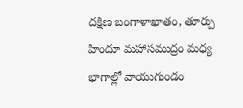దక్షిణ బంగాళాఖాతం, తూర్పు హిందూ మహాసముద్రం మధ్య భాగాల్లో వాయుగుండం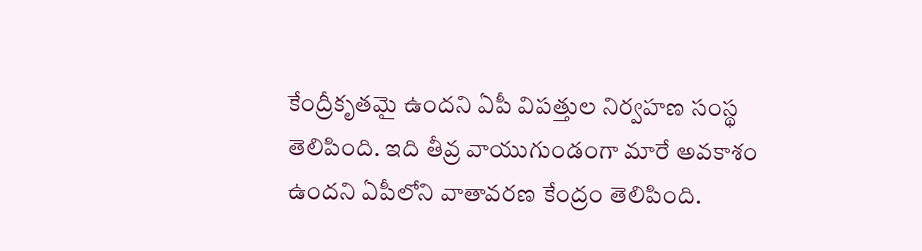కేంద్రీకృతమై ఉందని ఏపీ విపత్తుల నిర్వహణ సంస్థ తెలిపింది. ఇది తీవ్ర వాయుగుండంగా మారే అవకాశం ఉందని ఏపీలోని వాతావరణ కేంద్రం తెలిపింది.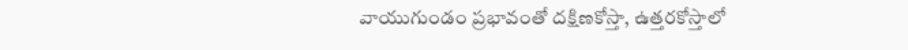వాయుగుండం ప్రభావంతో దక్షిణకోస్తా, ఉత్తరకోస్తాలో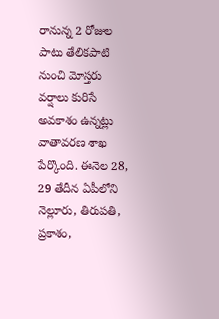రానున్న 2 రోజుల పాటు తేలికపాటి నుంచి మోస్తరు వర్షాలు కురిసే అవకాశం ఉన్నట్లు వాతావరణ శాఖ పేర్కొంది. ఈనెల 28, 29 తేదీన ఏపీలోని నెల్లూరు, తిరుపతి, ప్రకాశం,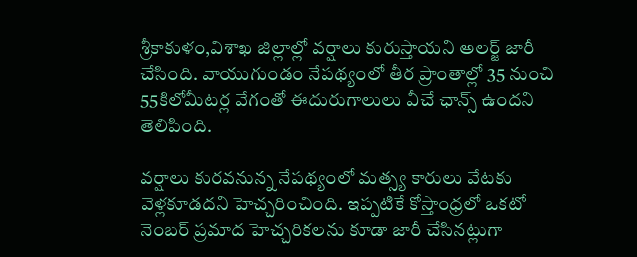శ్రీకాకుళం,విశాఖ జిల్లాల్లో వర్షాలు కురుస్తాయని అలర్జ్ జారీ చేసింది. వాయుగుండం నేపథ్యంలో తీర ప్రాంతాల్లో 35 నుంచి 55కిలోమీటర్ల వేగంతో ఈదురుగాలులు వీచే ఛాన్స్ ఉందని తెలిపింది.

వర్షాలు కురవనున్న నేపథ్యంలో మత్స్య కారులు వేటకు వెళ్లకూడదని హెచ్చరించింది. ఇప్పటికే కోస్తాంధ్రలో ఒకటో నెంబర్ ప్రమాద హెచ్చరికలను కూడా జారీ చేసినట్లుగా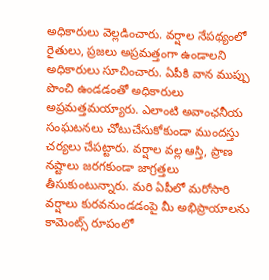అధికారులు వెల్లడించారు. వర్షాల నేపథ్యంలో రైతులు, ప్రజలు అప్రమత్తంగా ఉండాలని అధికారులు సూచించారు. ఏపీకి వాన ముప్పు పొంచి ఉండడంతో అధికారులు అప్రమత్తమయ్యారు. ఎలాంటి అవాంఛనీయ సంఘటనలు చోటుచేసుకోకుండా ముందస్తు చర్యలు చేపట్టారు. వర్షాల వల్ల ఆస్తి, ప్రాణ నష్టాలు జరగకుండా జాగ్రత్తలు తీసుకుంటున్నారు. మరి ఏపీలో మరోసారి వర్షాలు కురవనుండడంపై మీ అభిప్రాయాలను కామెంట్స్ రూపంలో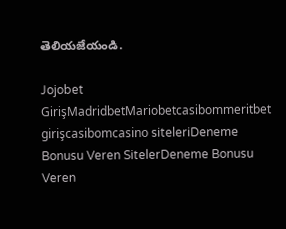తెలియజేయండి.

Jojobet GirişMadridbetMariobetcasibommeritbet girişcasibomcasino siteleriDeneme Bonusu Veren SitelerDeneme Bonusu Veren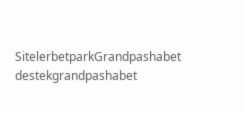SitelerbetparkGrandpashabet destekgrandpashabet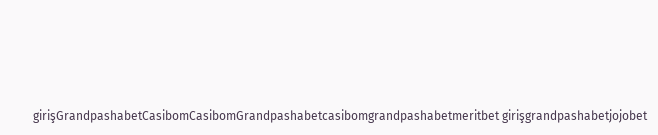girişGrandpashabetCasibomCasibomGrandpashabetcasibomgrandpashabetmeritbet girişgrandpashabetjojobet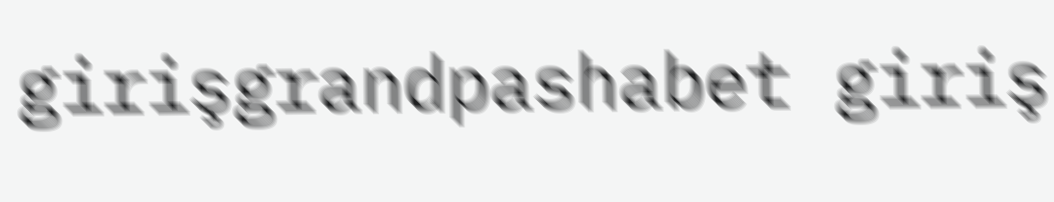girişgrandpashabet giriş